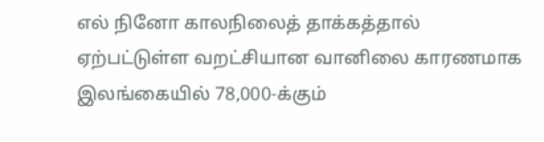எல் நினோ காலநிலைத் தாக்கத்தால் ஏற்பட்டுள்ள வறட்சியான வானிலை காரணமாக இலங்கையில் 78,000-க்கும்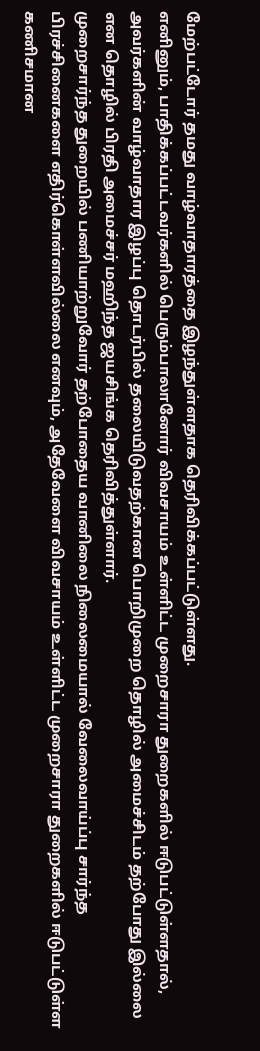மேற்பட்டோர் தமது வாழ்வாதாரத்தை இழந்துள்ளதாக தெரிவிக்கப்பட்டுள்ளது.
எனினும், பாதிக்கப்பட்டவர்களில் பெரும்பாலானோர் விவசாயம் உள்ளிட்ட முறைசாரா துறைகளில் ஈடுபட்டுள்ளதால், அவர்களின் வாழ்வாதார இழப்பு தொடர்பில் தலையிடுவதற்கான பொறிமுறை தொழில் அமைச்சிடம் தற்போது இல்லை என தொழில் பிரதி அமைச்சர் மஹிந்த ஜயசிங்க தெரிவித்துள்ளார்.
முறைசார்ந்த துறையில் பணியாற்றுவோர் தற்போதைய வானிலை நிலைமையால் வேலைவாய்ப்பு சார்ந்த பிரச்சினைகளை எதிர்கொள்ளவில்லை எனவும், அதேவேளை விவசாயம் உள்ளிட்ட முறைசாரா துறைகளில் ஈடுபட்டுள்ள கணிசமான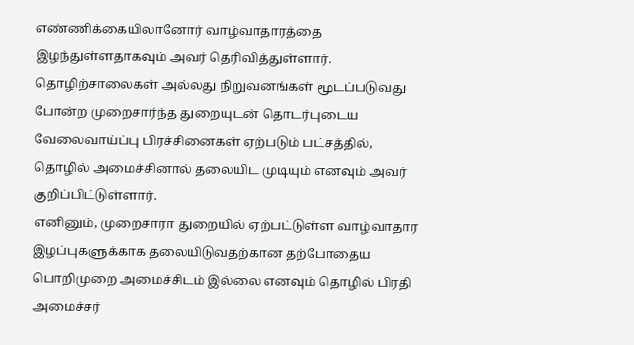எண்ணிக்கையிலானோர் வாழ்வாதாரத்தை இழந்துள்ளதாகவும் அவர் தெரிவித்துள்ளார்.
தொழிற்சாலைகள் அல்லது நிறுவனங்கள் மூடப்படுவது போன்ற முறைசார்ந்த துறையுடன் தொடர்புடைய வேலைவாய்ப்பு பிரச்சினைகள் ஏற்படும் பட்சத்தில், தொழில் அமைச்சினால் தலையிட முடியும் எனவும் அவர் குறிப்பிட்டுள்ளார்.
எனினும், முறைசாரா துறையில் ஏற்பட்டுள்ள வாழ்வாதார இழப்புகளுக்காக தலையிடுவதற்கான தற்போதைய பொறிமுறை அமைச்சிடம் இல்லை எனவும் தொழில் பிரதி அமைச்சர்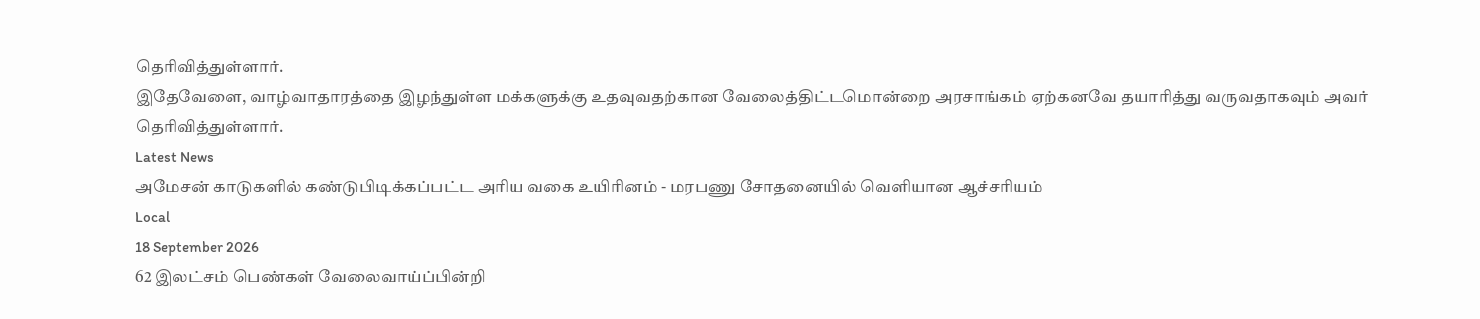தெரிவித்துள்ளார்.
இதேவேளை, வாழ்வாதாரத்தை இழந்துள்ள மக்களுக்கு உதவுவதற்கான வேலைத்திட்டமொன்றை அரசாங்கம் ஏற்கனவே தயாரித்து வருவதாகவும் அவர் தெரிவித்துள்ளார்.
Latest News
அமேசன் காடுகளில் கண்டுபிடிக்கப்பட்ட அரிய வகை உயிரினம் - மரபணு சோதனையில் வெளியான ஆச்சரியம்
Local
18 September 2026
62 இலட்சம் பெண்கள் வேலைவாய்ப்பின்றி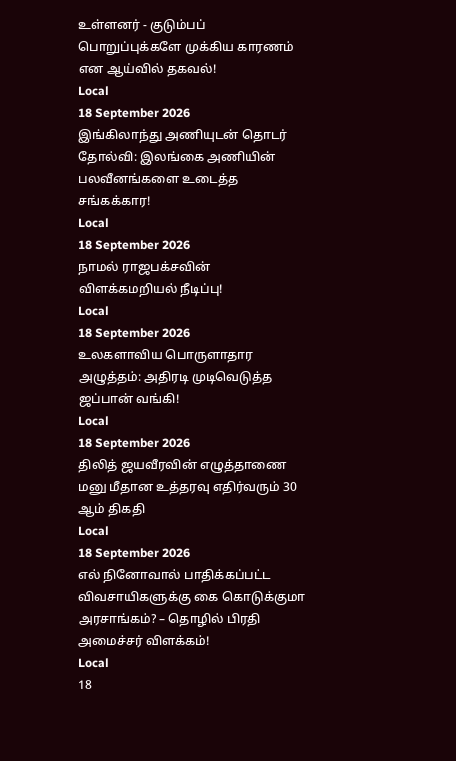உள்ளனர் - குடும்பப் பொறுப்புக்களே முக்கிய காரணம் என ஆய்வில் தகவல்!
Local
18 September 2026
இங்கிலாந்து அணியுடன் தொடர் தோல்வி: இலங்கை அணியின் பலவீனங்களை உடைத்த சங்கக்கார!
Local
18 September 2026
நாமல் ராஜபக்சவின் விளக்கமறியல் நீடிப்பு!
Local
18 September 2026
உலகளாவிய பொருளாதார அழுத்தம்: அதிரடி முடிவெடுத்த ஜப்பான் வங்கி!
Local
18 September 2026
திலித் ஜயவீரவின் எழுத்தாணை மனு மீதான உத்தரவு எதிர்வரும் 30 ஆம் திகதி
Local
18 September 2026
எல் நினோவால் பாதிக்கப்பட்ட விவசாயிகளுக்கு கை கொடுக்குமா அரசாங்கம்? – தொழில் பிரதி அமைச்சர் விளக்கம்!
Local
18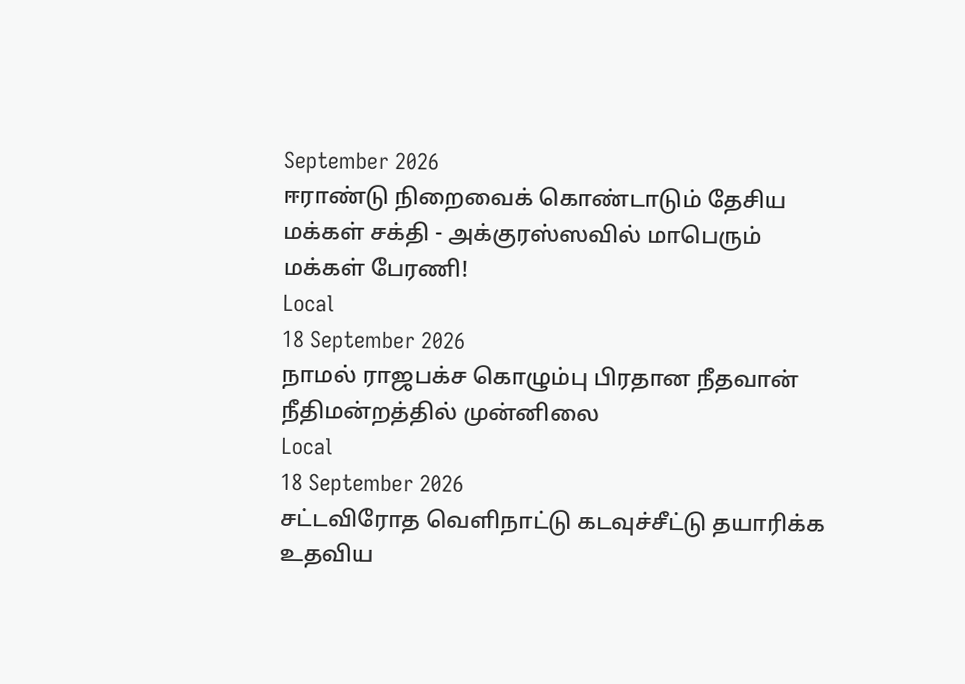September 2026
ஈராண்டு நிறைவைக் கொண்டாடும் தேசிய மக்கள் சக்தி - அக்குரஸ்ஸவில் மாபெரும் மக்கள் பேரணி!
Local
18 September 2026
நாமல் ராஜபக்ச கொழும்பு பிரதான நீதவான் நீதிமன்றத்தில் முன்னிலை
Local
18 September 2026
சட்டவிரோத வெளிநாட்டு கடவுச்சீட்டு தயாரிக்க உதவிய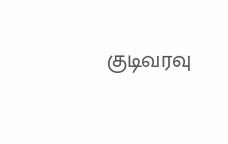குடிவரவு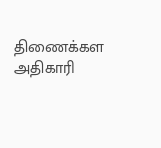திணைக்கள அதிகாரி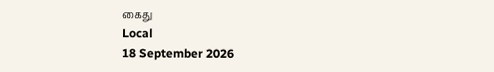கைது
Local
18 September 2026